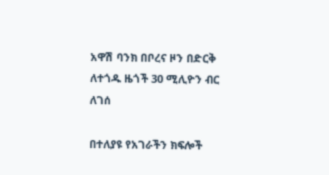አዋሽ ባንክ በቦረና ዞን በድርቅ ለተጎዱ ዜጎች 30 ሚሊዮን ብር ለገሰ

በተለያዩ የአገራችን ክፍሎች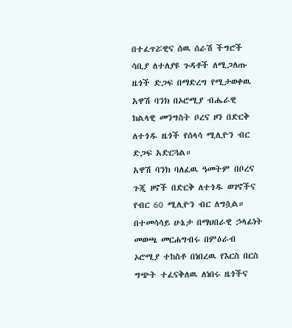በተፈጥሯዊና ሰዉ ሰራሽ ችግሮች ሳቢያ ለተለያዩ ጉዳቶች ለሚጋለጡ ዜጎች ድጋፍ በማድረግ የሚታወቀዉ አዋሽ ባንክ በኦሮሚያ ብሔራዊ ክልላዊ መንግስት ቦረና ዞን በድርቅ ለተጎዱ ዜጎች የሰላሳ ሚሊዮን ብር ድጋፍ አድርጓል።
አዋሽ ባንክ ባለፈዉ ዓመትም በቦረና ጉጂ ዞኖች በድርቅ ለተጎዱ ወገኖችና የብር 60 ሚሊዮን ብር ለግሷል።
በተመሳሳይ ሁኔታ በማህበራዊ ኃላፊነት መወጫ መርሐግብሩ በምዕራብ ኦሮሚያ ተከስቶ በነበረዉ የእርስ በርስ ግጭት ተፈናቅለዉ ለነበሩ ዜጎችና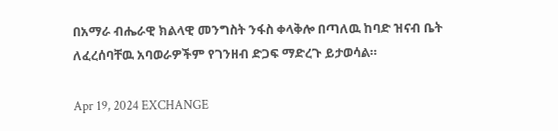በአማራ ብሔራዊ ክልላዊ መንግስት ንፋስ ቀላቅሎ በጣለዉ ከባድ ዝናብ ቤት ለፈረሰባቸዉ አባወራዎችም የገንዘብ ድጋፍ ማድረጉ ይታወሳል።

Apr 19, 2024 EXCHANGE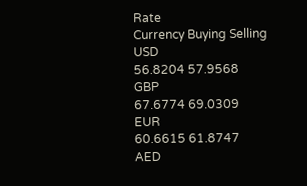Rate
Currency Buying Selling
USD
56.8204 57.9568
GBP
67.6774 69.0309
EUR
60.6615 61.8747
AED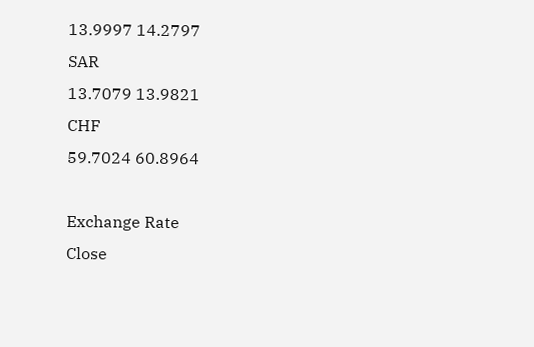13.9997 14.2797
SAR
13.7079 13.9821
CHF
59.7024 60.8964

Exchange Rate
Close